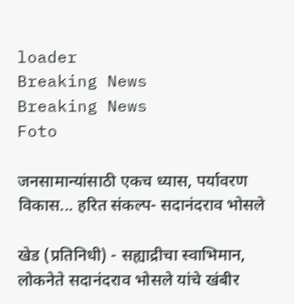loader
Breaking News
Breaking News
Foto

जनसामान्यांसाठी एकच ध्यास, पर्यावरण विकास... हरित संकल्प- सदानंदराव भोसले

खेड (प्रतिनिधी) - सह्याद्रीचा स्वाभिमान, लोकनेते सदानंदराव भोसले यांचे खंबीर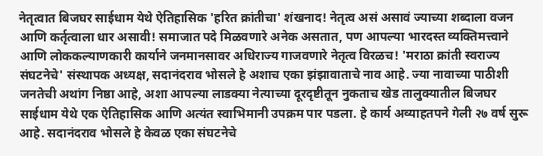नेतृत्वात बिजघर साईधाम येथे ऐतिहासिक 'हरित क्रांतीचा' शंखनाद! नेतृत्व असं असावं ज्याच्या शब्दाला वजन आणि कर्तृत्वाला धार असावी! समाजात पदे मिळवणारे अनेक असतात, पण आपल्या भारदस्त व्यक्तिमत्त्वाने आणि लोककल्याणकारी कार्याने जनमानसावर अधिराज्य गाजवणारे नेतृत्व विरळच! 'मराठा क्रांती स्वराज्य संघटनेचे' संस्थापक अध्यक्ष, सदानंदराव भोसले हे अशाच एका झंझावाताचे नाव आहे. ज्या नावाच्या पाठीशी जनतेची अथांग निष्ठा आहे, अशा आपल्या लाडक्या नेत्याच्या दूरदृष्टीतून नुकताच खेड तालुक्यातील बिजघर साईधाम येथे एक ऐतिहासिक आणि अत्यंत स्वाभिमानी उपक्रम पार पडला. हे कार्य अव्याहतपने गेली २७ वर्ष सुरू आहे. सदानंदराव भोसले हे केवळ एका संघटनेचे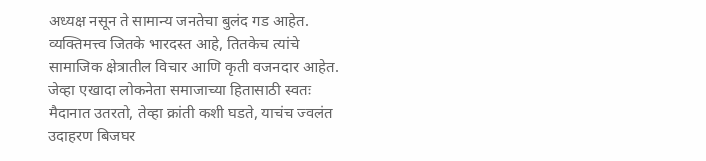अध्यक्ष नसून ते सामान्य जनतेचा बुलंद गड आहेत. व्यक्तिमत्त्व जितके भारदस्त आहे, तितकेच त्यांचे सामाजिक क्षेत्रातील विचार आणि कृती वजनदार आहेत. जेव्हा एखादा लोकनेता समाजाच्या हितासाठी स्वतः मैदानात उतरतो, तेव्हा क्रांती कशी घडते, याचंच ज्वलंत उदाहरण बिजघर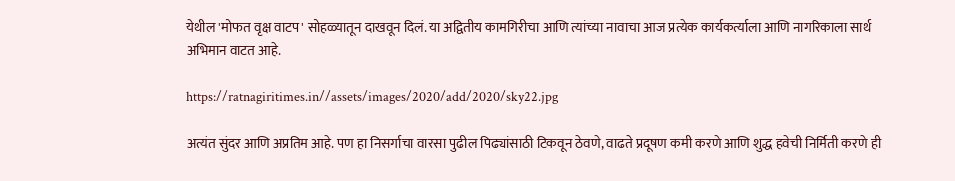येथील 'मोफत वृक्ष वाटप' सोहळ्यातून दाखवून दिलं. या अद्वितीय कामगिरीचा आणि त्यांच्या नावाचा आज प्रत्येक कार्यकर्त्याला आणि नागरिकाला सार्थ अभिमान वाटत आहे.

https://ratnagiritimes.in//assets/images/2020/add/2020/sky22.jpg

अत्यंत सुंदर आणि अप्रतिम आहे. पण हा निसर्गाचा वारसा पुढील पिढ्यांसाठी टिकवून ठेवणे, वाढते प्रदूषण कमी करणे आणि शुद्ध हवेची निर्मिती करणे ही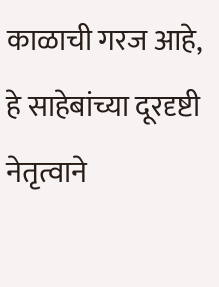काळाची गरज आहे, हे साहेबांच्या दूरदृष्टी नेतृत्वाने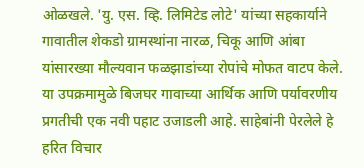ओळखले. 'यु. एस. व्हि. लिमिटेड लोटे' यांच्या सहकार्याने गावातील शेकडो ग्रामस्थांना नारळ, चिकू आणि आंबा यांसारख्या मौल्यवान फळझाडांच्या रोपांचे मोफत वाटप केले. या उपक्रमामुळे बिजघर गावाच्या आर्थिक आणि पर्यावरणीय प्रगतीची एक नवी पहाट उजाडली आहे. साहेबांनी पेरलेले हे हरित विचार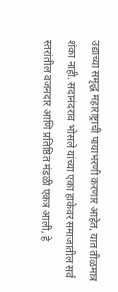उद्याच्या समृद्ध महाराष्ट्राची पायाभरणी करणार आहेत, यात तीळमात्र शंका नाही. सदानंदराव भोसले यांच्या एका हाकेवर समाजातील सर्व स्तरांतील वजनदार आणि प्रतिष्ठित मंडळी एकत्र आली, हे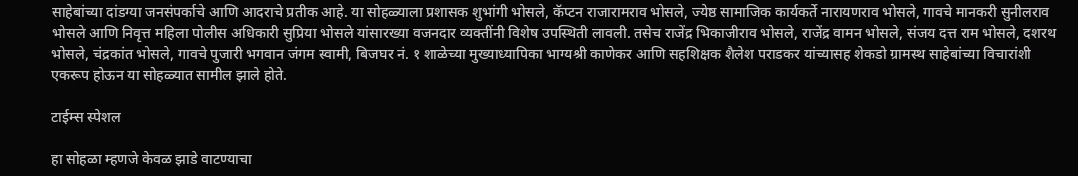साहेबांच्या दांडग्या जनसंपर्काचे आणि आदराचे प्रतीक आहे. या सोहळ्याला प्रशासक शुभांगी भोसले, कॅप्टन राजारामराव भोसले, ज्येष्ठ सामाजिक कार्यकर्ते नारायणराव भोसले, गावचे मानकरी सुनीलराव भोसले आणि निवृत्त महिला पोलीस अधिकारी सुप्रिया भोसले यांसारख्या वजनदार व्यक्तींनी विशेष उपस्थिती लावली. तसेच राजेंद्र भिकाजीराव भोसले, राजेंद्र वामन भोसले, संजय दत्त राम भोसले, दशरथ भोसले, चंद्रकांत भोसले, गावचे पुजारी भगवान जंगम स्वामी, बिजघर नं. १ शाळेच्या मुख्याध्यापिका भाग्यश्री काणेकर आणि सहशिक्षक शैलेश पराडकर यांच्यासह शेकडो ग्रामस्थ साहेबांच्या विचारांशी एकरूप होऊन या सोहळ्यात सामील झाले होते.

टाईम्स स्पेशल

हा सोहळा म्हणजे केवळ झाडे वाटण्याचा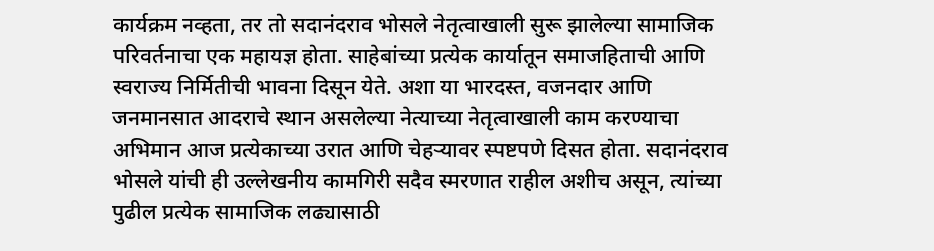कार्यक्रम नव्हता, तर तो सदानंदराव भोसले नेतृत्वाखाली सुरू झालेल्या सामाजिक परिवर्तनाचा एक महायज्ञ होता. साहेबांच्या प्रत्येक कार्यातून समाजहिताची आणि स्वराज्य निर्मितीची भावना दिसून येते. अशा या भारदस्त, वजनदार आणि जनमानसात आदराचे स्थान असलेल्या नेत्याच्या नेतृत्वाखाली काम करण्याचा अभिमान आज प्रत्येकाच्या उरात आणि चेहऱ्यावर स्पष्टपणे दिसत होता. सदानंदराव भोसले यांची ही उल्लेखनीय कामगिरी सदैव स्मरणात राहील अशीच असून, त्यांच्या पुढील प्रत्येक सामाजिक लढ्यासाठी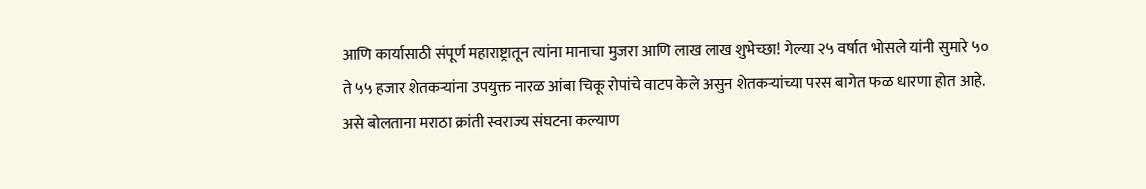आणि कार्यासाठी संपूर्ण महाराष्ट्रातून त्यांना मानाचा मुजरा आणि लाख लाख शुभेच्छा! गेल्या २५ वर्षात भोसले यांनी सुमारे ५० ते ५५ हजार शेतकऱ्यांना उपयुक्त नारळ आंबा चिकू रोपांचे वाटप केले असुन शेतकऱ्यांच्या परस बागेत फळ धारणा होत आहे. असे बोलताना मराठा क्रांती स्वराज्य संघटना कल्याण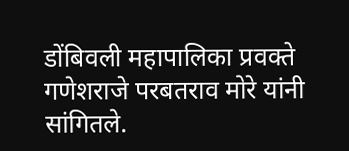डोंबिवली महापालिका प्रवक्ते गणेशराजे परबतराव मोरे यांनी सांगितले.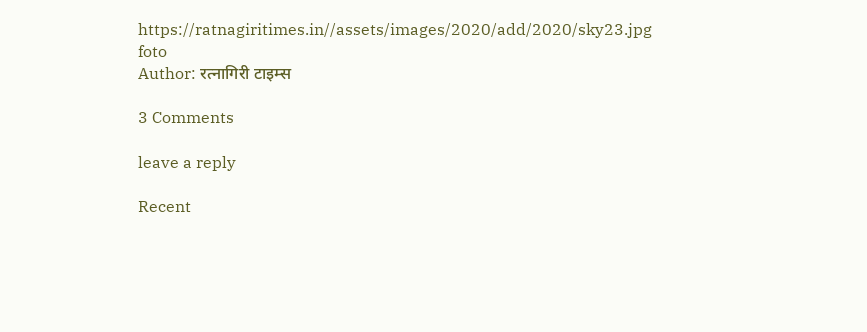https://ratnagiritimes.in//assets/images/2020/add/2020/sky23.jpg
foto
Author: रत्नागिरी टाइम्स

3 Comments

leave a reply

Recent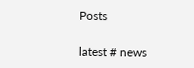Posts

latest # news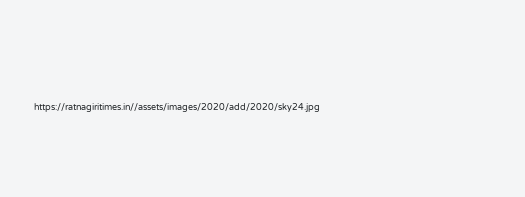https://ratnagiritimes.in//assets/images/2020/add/2020/sky24.jpg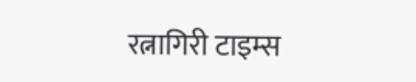रत्नागिरी टाइम्स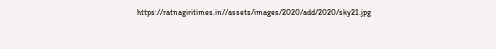https://ratnagiritimes.in//assets/images/2020/add/2020/sky21.jpg